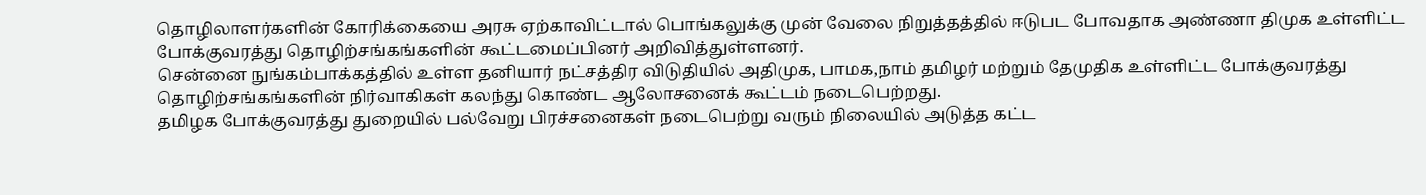தொழிலாளர்களின் கோரிக்கையை அரசு ஏற்காவிட்டால் பொங்கலுக்கு முன் வேலை நிறுத்தத்தில் ஈடுபட போவதாக அண்ணா திமுக உள்ளிட்ட போக்குவரத்து தொழிற்சங்கங்களின் கூட்டமைப்பினர் அறிவித்துள்ளனர்.
சென்னை நுங்கம்பாக்கத்தில் உள்ள தனியார் நட்சத்திர விடுதியில் அதிமுக, பாமக,நாம் தமிழர் மற்றும் தேமுதிக உள்ளிட்ட போக்குவரத்து தொழிற்சங்கங்களின் நிர்வாகிகள் கலந்து கொண்ட ஆலோசனைக் கூட்டம் நடைபெற்றது.
தமிழக போக்குவரத்து துறையில் பல்வேறு பிரச்சனைகள் நடைபெற்று வரும் நிலையில் அடுத்த கட்ட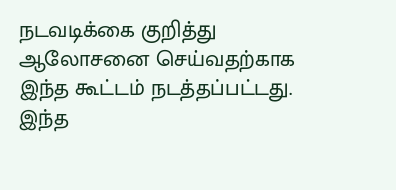நடவடிக்கை குறித்து ஆலோசனை செய்வதற்காக இந்த கூட்டம் நடத்தப்பட்டது. இந்த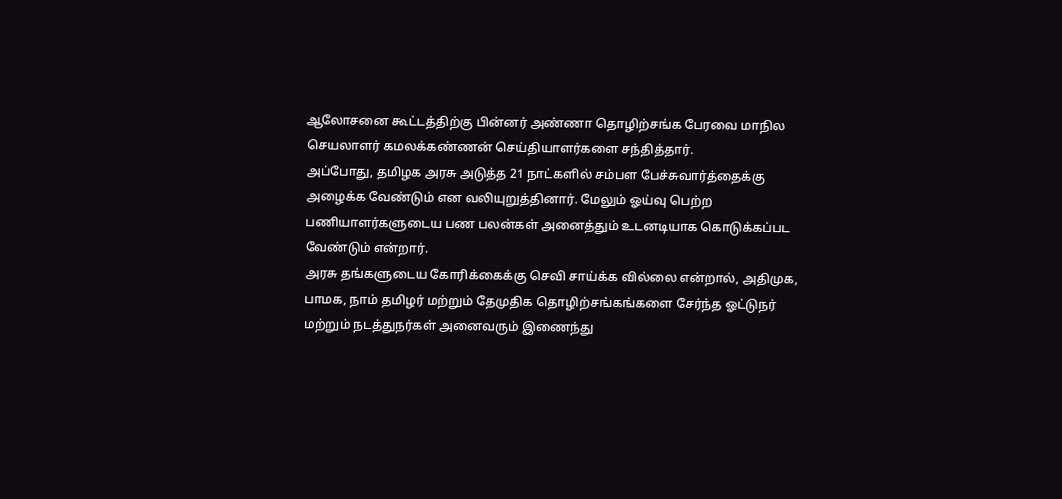ஆலோசனை கூட்டத்திற்கு பின்னர் அண்ணா தொழிற்சங்க பேரவை மாநில செயலாளர் கமலக்கண்ணன் செய்தியாளர்களை சந்தித்தார்.
அப்போது, தமிழக அரசு அடுத்த 21 நாட்களில் சம்பள பேச்சுவார்த்தைக்கு அழைக்க வேண்டும் என வலியுறுத்தினார். மேலும் ஓய்வு பெற்ற பணியாளர்களுடைய பண பலன்கள் அனைத்தும் உடனடியாக கொடுக்கப்பட வேண்டும் என்றார்.
அரசு தங்களுடைய கோரிக்கைக்கு செவி சாய்க்க வில்லை என்றால், அதிமுக, பாமக, நாம் தமிழர் மற்றும் தேமுதிக தொழிற்சங்கங்களை சேர்ந்த ஓட்டுநர் மற்றும் நடத்துநர்கள் அனைவரும் இணைந்து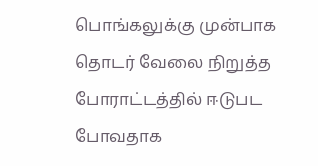பொங்கலுக்கு முன்பாக தொடர் வேலை நிறுத்த போராட்டத்தில் ஈடுபட போவதாக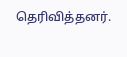தெரிவித்தனர்.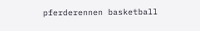pferderennen basketball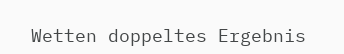Wetten doppeltes Ergebnis